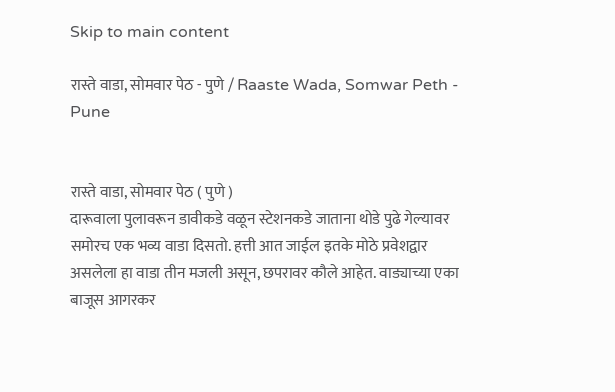Skip to main content

रास्ते वाडा, सोमवार पेठ - पुणे / Raaste Wada, Somwar Peth - Pune


रास्ते वाडा, सोमवार पेठ ( पुणे )
दारूवाला पुलावरून डावीकडे वळून स्टेशनकडे जाताना थोडे पुढे गेल्यावर समोरच एक भव्य वाडा दिसतो. हत्ती आत जाईल इतके मोठे प्रवेशद्वार असलेला हा वाडा तीन मजली असून, छपरावर कौले आहेत. वाड्याच्या एका बाजूस आगरकर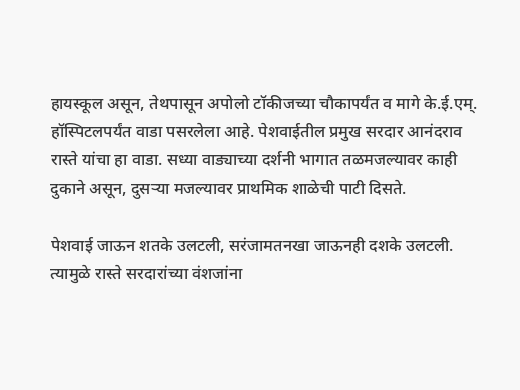हायस्कूल असून, तेथपासून अपोलो टॉकीजच्या चौकापर्यंत व मागे के.ई.एम्. हॉस्पिटलपर्यंत वाडा पसरलेला आहे. पेशवाईतील प्रमुख सरदार आनंदराव रास्ते यांचा हा वाडा. सध्या वाड्याच्या दर्शनी भागात तळमजल्यावर काही दुकाने असून, दुसऱ्या मजल्यावर प्राथमिक शाळेची पाटी दिसते.

पेशवाई जाऊन शतके उलटली, सरंजामतनखा जाऊनही दशके उलटली. त्यामुळे रास्ते सरदारांच्या वंशजांना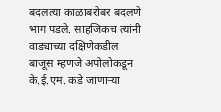बदलत्या काळाबरोबर बदलणे भाग पडले. साहजिकच त्यांनी वाड्याच्या दक्षिणेकडील बाजूस म्हणजे अपोलोकडून के.ई.एम. कडे जाणाऱ्या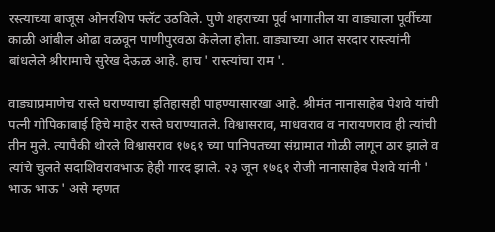रस्त्याच्या बाजूस ओनरशिप फ्लॅट उठविले. पुणे शहराच्या पूर्व भागातील या वाड्याला पूर्वीच्या काळी आंबील ओढा वळवून पाणीपुरवठा केलेला होता. वाड्याच्या आत सरदार रास्त्यांनी बांधलेले श्रीरामाचे सुरेख देऊळ आहे. हाच ' रास्त्यांचा राम '.

वाड्याप्रमाणेच रास्ते घराण्याचा इतिहासही पाहण्यासारखा आहे. श्रीमंत नानासाहेब पेशवे यांची पत्नी गोपिकाबाई हिचे माहेर रास्ते घराण्यातले. विश्वासराव, माधवराव व नारायणराव ही त्यांची तीन मुले. त्यापैकी थोरले विश्वासराव १७६१ च्या पानिपतच्या संग्रामात गोळी लागून ठार झाले व त्यांचे चुलते सदाशिवरावभाऊ हेही गारद झाले. २३ जून १७६१ रोजी नानासाहेब पेशवे यांनी ' भाऊ भाऊ ' असे म्हणत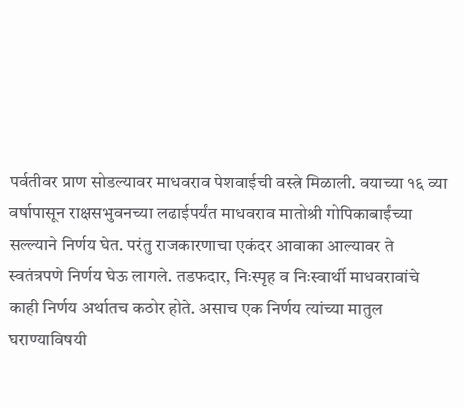पर्वतीवर प्राण सोडल्यावर माधवराव पेशवाईची वस्त्रे मिळाली. वयाच्या १६ व्या वर्षापासून राक्षसभुवनच्या लढाईपर्यंत माधवराव मातोश्री गोपिकाबाईंच्या सल्ल्याने निर्णय घेत. परंतु राजकारणाचा एकंदर आवाका आल्यावर ते स्वतंत्रपणे निर्णय घेऊ लागले. तडफदार, निःस्पृह व निःस्वार्थी माधवरावांचे काही निर्णय अर्थातच कठोर होते. असाच एक निर्णय त्यांच्या मातुल घराण्याविषयी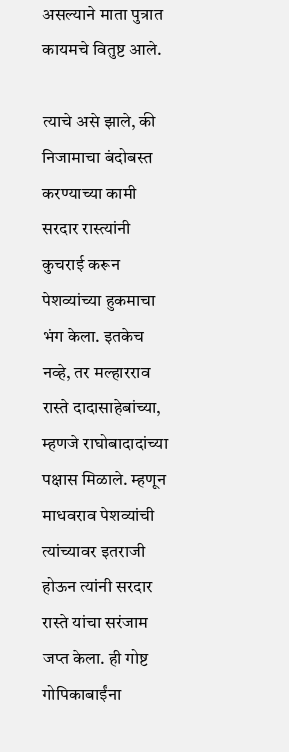असल्याने माता पुत्रात कायमचे वितुष्ट आले.

त्याचे असे झाले, की निजामाचा बंदोबस्त करण्याच्या कामी सरदार रास्त्यांनी कुचराई करून पेशव्यांच्या हुकमाचा भंग केला. इतकेच नव्हे, तर मल्हारराव रास्ते दादासाहेबांच्या, म्हणजे राघोबादादांच्या पक्षास मिळाले. म्हणून माधवराव पेशव्यांची त्यांच्यावर इतराजी होऊन त्यांनी सरदार रास्ते यांचा सरंजाम जप्त केला. ही गोष्ट गोपिकाबाईंना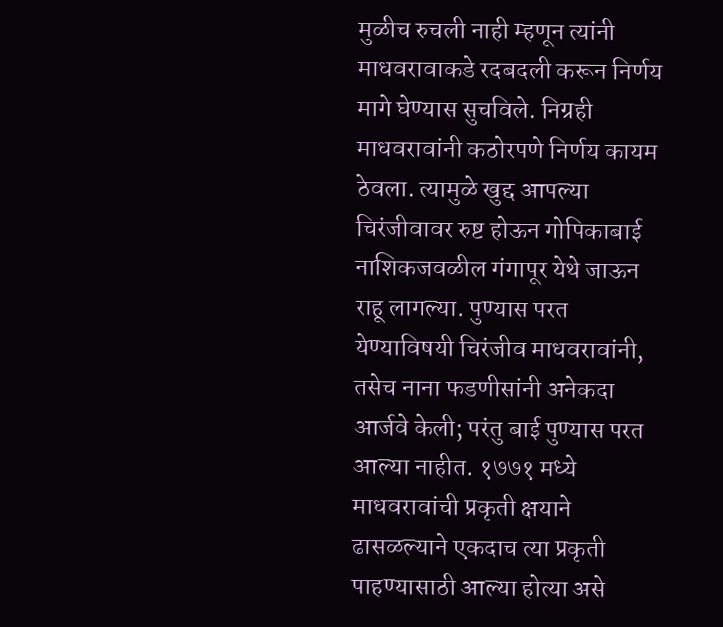मुळीच रुचली नाही म्हणून त्यांनी माधवरावाकडे रदबदली करून निर्णय मागे घेण्यास सुचविले. निग्रही माधवरावांनी कठोरपणे निर्णय कायम ठेवला. त्यामुळे खुद्द आपल्या चिरंजीवावर रुष्ट होऊन गोपिकाबाई नाशिकजवळील गंगापूर येथे जाऊन राहू लागल्या. पुण्यास परत येण्याविषयी चिरंजीव माधवरावांनी, तसेच नाना फडणीसांनी अनेकदा आर्जवे केली; परंतु बाई पुण्यास परत आल्या नाहीत. १७७१ मध्ये माधवरावांची प्रकृती क्षयाने ढासळल्याने एकदाच त्या प्रकृती पाहण्यासाठी आल्या होत्या असे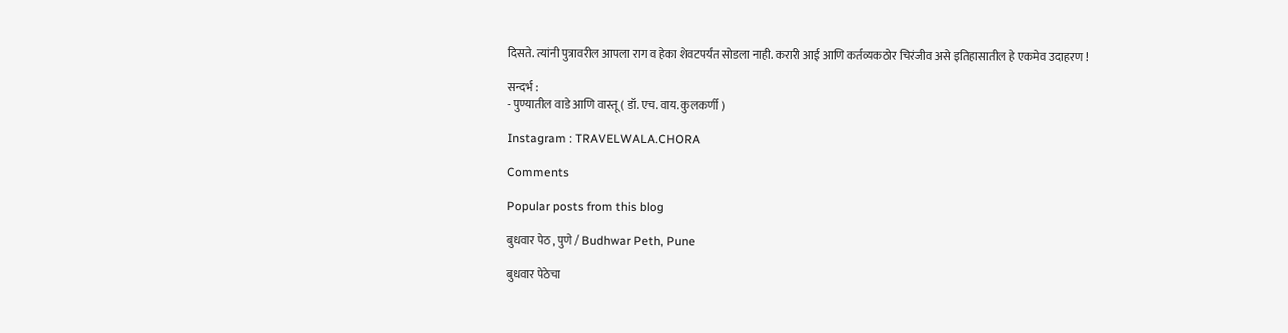दिसते. त्यांनी पुत्रावरील आपला राग व हेका शेवटपर्यंत सोडला नाही. करारी आई आणि कर्तव्यकठोर चिरंजीव असे इतिहासातील हे एकमेव उदाहरण !

सन्दर्भ :
- पुण्यातील वाडे आणि वास्तू ( डॉ. एच. वाय. कुलकर्णी )

Instagram : TRAVELWALA.CHORA

Comments

Popular posts from this blog

बुधवार पेठ , पुणे / Budhwar Peth, Pune

बुधवार पेठेचा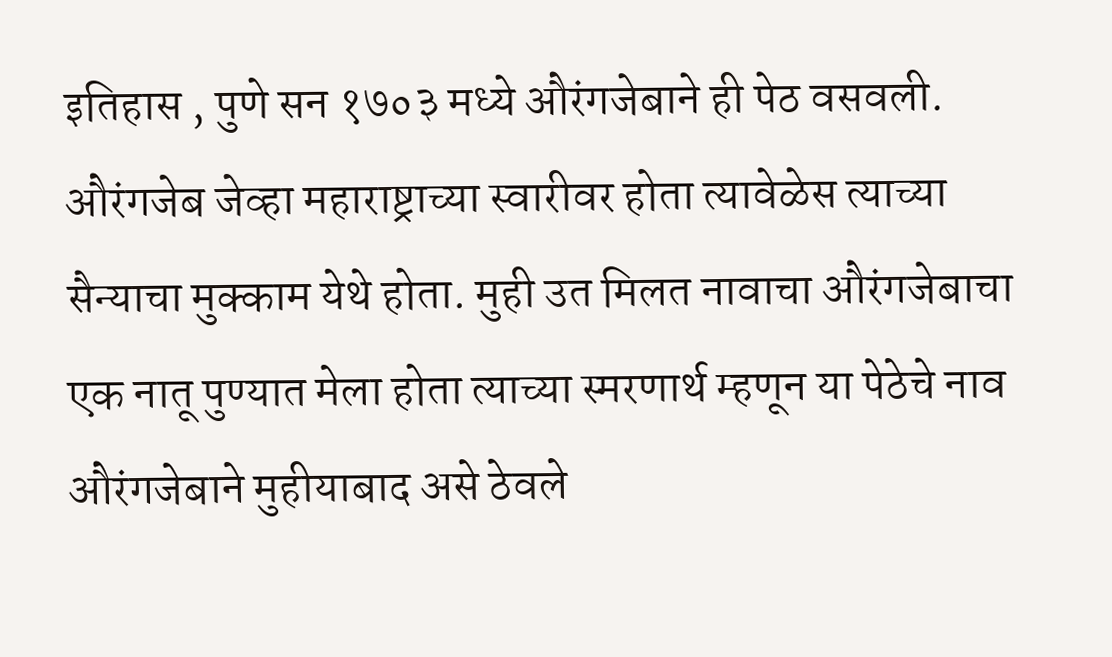इतिहास , पुणे सन १७०३ मध्ये औरंगजेबाने ही पेठ वसवली. औरंगजेब जेव्हा महाराष्ट्राच्या स्वारीवर होता त्यावेळेस त्याच्या सैन्याचा मुक्काम येथे होता. मुही उत मिलत नावाचा औरंगजेबाचा एक नातू पुण्यात मेला होता त्याच्या स्मरणार्थ म्हणून या पेठेचे नाव औरंगजेबाने मुहीयाबाद असे ठेवले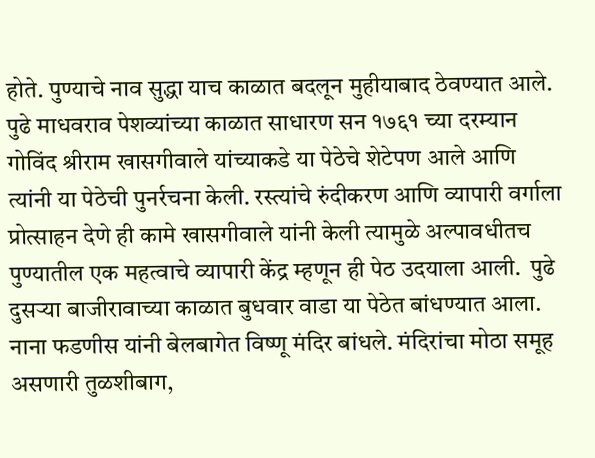होते. पुण्याचे नाव सुद्धा याच काळात बदलून मुहीयाबाद ठेवण्यात आले. पुढे माधवराव पेशव्यांच्या काळात साधारण सन १७६१ च्या दरम्यान गोविंद श्रीराम खासगीवाले यांच्याकडे या पेठेचे शेटेपण आले आणि त्यांनी या पेठेची पुनर्रचना केली. रस्त्यांचे रुंदीकरण आणि व्यापारी वर्गाला प्रोत्साहन देणे ही कामे खासगीवाले यांनी केली त्यामुळे अल्पावधीतच पुण्यातील एक महत्वाचे व्यापारी केंद्र म्हणून ही पेठ उदयाला आली.  पुढे दुसऱ्या बाजीरावाच्या काळात बुधवार वाडा या पेठेत बांधण्यात आला. नाना फडणीस यांनी बेलबागेत विष्णू मंदिर बांधले. मंदिरांचा मोठा समूह असणारी तुळशीबाग,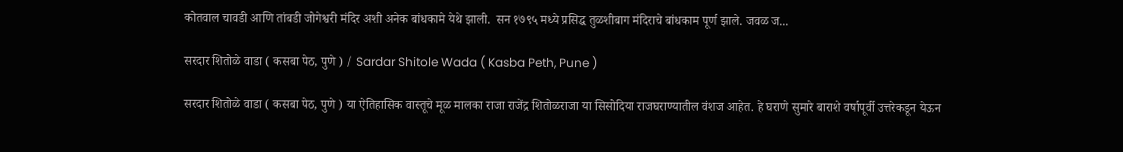कोतवाल चावडी आणि तांबडी जोगेश्वरी मंदिर अशी अनेक बांधकामे येथे झाली.  सन १७९५ मध्ये प्रसिद्ध तुळशीबाग मंदिराचे बांधकाम पूर्ण झाले. जवळ ज...

सरदार शितोळे वाडा ( कसबा पेठ, पुणे ) / Sardar Shitole Wada ( Kasba Peth, Pune )

सरदार शितोळे वाडा ( कसबा पेठ, पुणे ) या ऐतिहासिक वास्तूचे मूळ मालका राजा राजेंद्र शितोळराजा या सिसोदिया राजघराण्यातील वंशज आहेत. हे घराणे सुमारे बाराशे वर्षापूर्वी उत्तरेकडून येऊन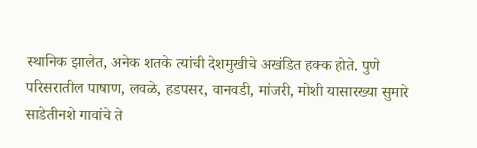स्थानिक झालेत, अनेक शतके त्यांची देशमुखीचे अखंडित हक्क होते. पुणे परिसरातील पाषाण, लवळे, हडपसर, वानवडी, मांजरी, मोशी यासारख्या सुमारे साडेतीनशे गावांचे ते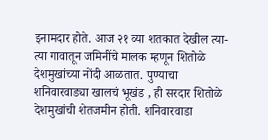इनामदार होते. आज २१ व्या शतकात देखील त्या-त्या गावातून जमिनींचे मालक म्हणून शितोळे देशमुखांच्या नोंदी आळतात. पुण्याचा शनिवारवाड्या खालचं भूखंड , ही सरदार शितोळे देशमुखांची शेतजमीन होती. शनिवारवाडा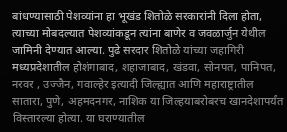बांधण्यासाठी पेशव्यांना हा भूखंड शितोळे सरकारांनी दिला होता, त्याच्या मोबदल्यात पेशव्यांकडून त्यांना बाणेर व जवळार्जुन येथील जामिनी देण्यात आल्या. पुढे सरदार शितोळे यांच्या जहागिरी मध्यप्रदेशातील होशंगाबाद, शहाजाबाद, खंडवा, सोनपत, पानिपत, नरवर , उज्जैन, गवाल्हेर इत्यादी जिल्ह्यात आणि महाराष्ट्रातील सातारा, पुणे, अहमदनगर, नाशिक या जिल्हयाबरोबरच खानदेशापर्यंत विस्तारल्या होत्या. या घराण्यातील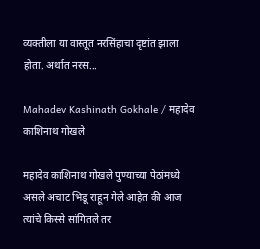व्यक्तीला या वास्तूत नरसिंहाचा दृष्टांत झाला होता. अर्थात नरस...

Mahadev Kashinath Gokhale / महादेव काशिनाथ गोखले

महादेव काशिनाथ गोखले पुण्याच्या पेठांमध्ये असले अचाट भिडू राहून गेले आहेत की आज त्यांचे किस्से सांगितले तर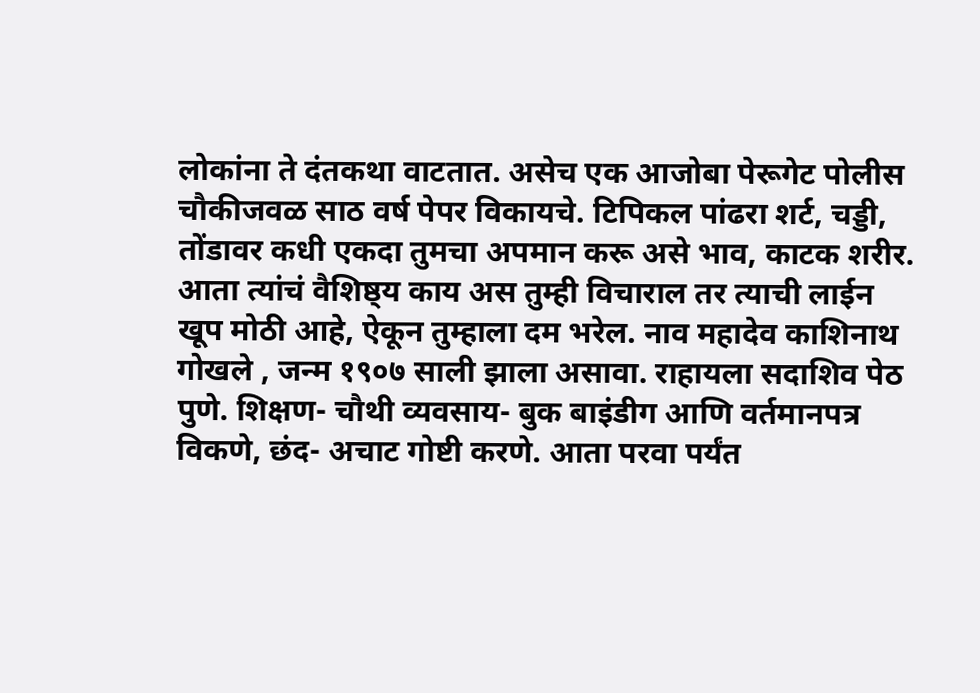लोकांना ते दंतकथा वाटतात. असेच एक आजोबा पेरूगेट पोलीस चौकीजवळ साठ वर्ष पेपर विकायचे. टिपिकल पांढरा शर्ट, चड्डी, तोंडावर कधी एकदा तुमचा अपमान करू असे भाव, काटक शरीर. आता त्यांचं वैशिष्ठ्य काय अस तुम्ही विचाराल तर त्याची लाईन खूप मोठी आहे, ऐकून तुम्हाला दम भरेल. नाव महादेव काशिनाथ गोखले , जन्म १९०७ साली झाला असावा. राहायला सदाशिव पेठ पुणे. शिक्षण- चौथी व्यवसाय- बुक बाइंडीग आणि वर्तमानपत्र विकणे, छंद- अचाट गोष्टी करणे. आता परवा पर्यंत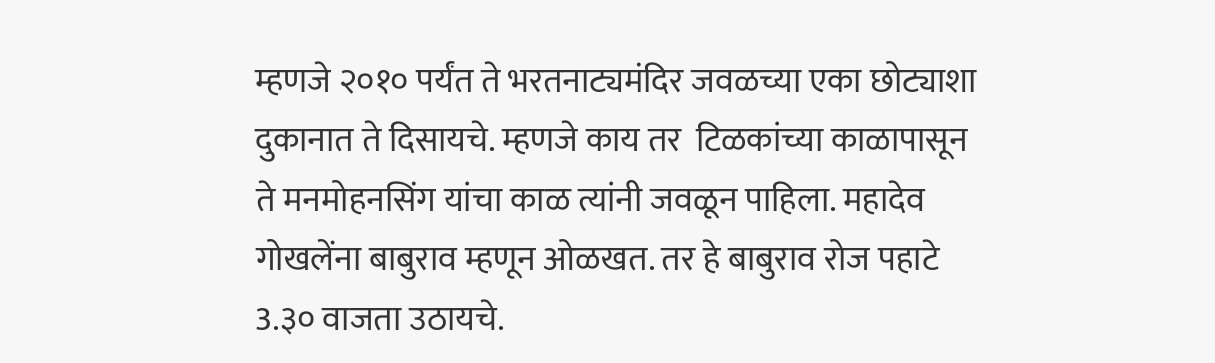म्हणजे २०१० पर्यंत ते भरतनाट्यमंदिर जवळच्या एका छोट्याशा दुकानात ते दिसायचे. म्हणजे काय तर  टिळकांच्या काळापासून ते मनमोहनसिंग यांचा काळ त्यांनी जवळून पाहिला. महादेव गोखलेंना बाबुराव म्हणून ओळखत. तर हे बाबुराव रोज पहाटे 3.३० वाजता उठायचे.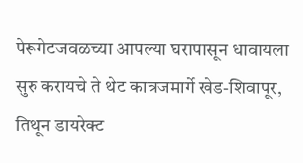पेरूगेटजवळच्या आपल्या घरापासून धावायला सुरु करायचे ते थेट कात्रजमार्गे खेड-शिवापूर, तिथून डायरेक्ट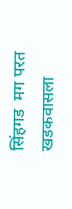सिंहगड  मग परत खडकवासला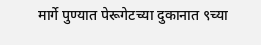मार्गे पुण्यात पेरूगेटच्या दुकानात ९च्या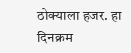ठोक्याला हजर. हा दिनक्रम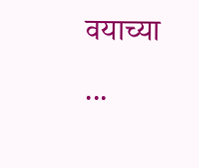वयाच्या ...